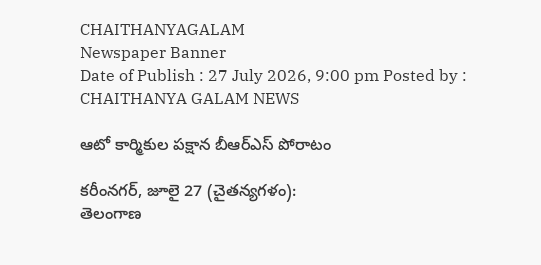CHAITHANYAGALAM
Newspaper Banner
Date of Publish : 27 July 2026, 9:00 pm Posted by : CHAITHANYA GALAM NEWS

ఆటో కార్మికుల పక్షాన బీఆర్ఎస్ పోరాటం

కరీంనగర్, జూలై 27 (చైతన్యగళం):
తెలంగాణ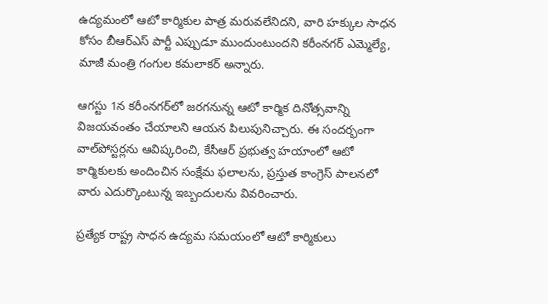ఉద్యమంలో ఆటో కార్మికుల పాత్ర మరువలేనిదని, వారి హక్కుల సాధన కోసం బీఆర్ఎస్ పార్టీ ఎప్పుడూ ముందుంటుందని కరీంనగర్ ఎమ్మెల్యే, మాజీ మంత్రి గంగుల కమలాకర్ అన్నారు.

ఆగస్టు 1న కరీంనగర్‌లో జరగనున్న ఆటో కార్మిక దినోత్సవాన్ని విజయవంతం చేయాలని ఆయన పిలుపునిచ్చారు. ఈ సందర్భంగా వాల్‌పోస్టర్లను ఆవిష్కరించి, కేసీఆర్ ప్రభుత్వ హయాంలో ఆటో కార్మికులకు అందించిన సంక్షేమ ఫలాలను, ప్రస్తుత కాంగ్రెస్ పాలనలో వారు ఎదుర్కొంటున్న ఇబ్బందులను వివరించారు.

ప్రత్యేక రాష్ట్ర సాధన ఉద్యమ సమయంలో ఆటో కార్మికులు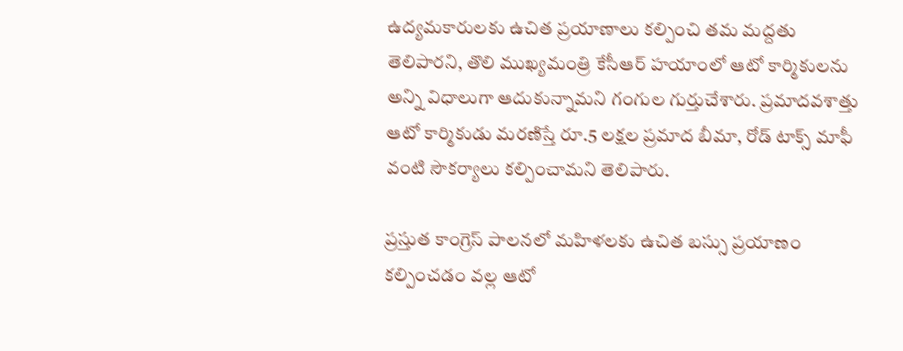ఉద్యమకారులకు ఉచిత ప్రయాణాలు కల్పించి తమ మద్దతు తెలిపారని, తొలి ముఖ్యమంత్రి కేసీఆర్ హయాంలో ఆటో కార్మికులను అన్ని విధాలుగా ఆదుకున్నామని గంగుల గుర్తుచేశారు. ప్రమాదవశాత్తు ఆటో కార్మికుడు మరణిస్తే రూ.5 లక్షల ప్రమాద బీమా, రోడ్ టాక్స్ మాఫీ వంటి సౌకర్యాలు కల్పించామని తెలిపారు.

ప్రస్తుత కాంగ్రెస్ పాలనలో మహిళలకు ఉచిత బస్సు ప్రయాణం కల్పించడం వల్ల ఆటో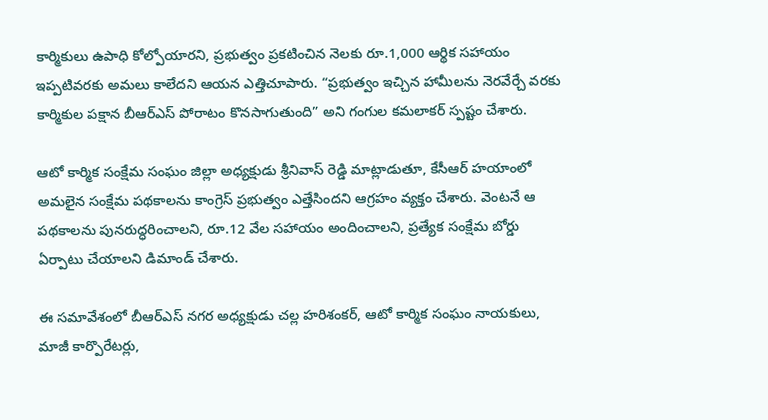కార్మికులు ఉపాధి కోల్పోయారని, ప్రభుత్వం ప్రకటించిన నెలకు రూ.1,000 ఆర్థిక సహాయం ఇప్పటివరకు అమలు కాలేదని ఆయన ఎత్తిచూపారు. “ప్రభుత్వం ఇచ్చిన హామీలను నెరవేర్చే వరకు కార్మికుల పక్షాన బీఆర్ఎస్ పోరాటం కొనసాగుతుంది” అని గంగుల కమలాకర్ స్పష్టం చేశారు.

ఆటో కార్మిక సంక్షేమ సంఘం జిల్లా అధ్యక్షుడు శ్రీనివాస్ రెడ్డి మాట్లాడుతూ, కేసీఆర్ హయాంలో అమలైన సంక్షేమ పథకాలను కాంగ్రెస్ ప్రభుత్వం ఎత్తేసిందని ఆగ్రహం వ్యక్తం చేశారు. వెంటనే ఆ పథకాలను పునరుద్ధరించాలని, రూ.12 వేల సహాయం అందించాలని, ప్రత్యేక సంక్షేమ బోర్డు ఏర్పాటు చేయాలని డిమాండ్ చేశారు.

ఈ సమావేశంలో బీఆర్ఎస్ నగర అధ్యక్షుడు చల్ల హరిశంకర్, ఆటో కార్మిక సంఘం నాయకులు, మాజీ కార్పొరేటర్లు,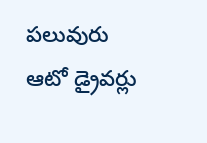పలువురు ఆటో డ్రైవర్లు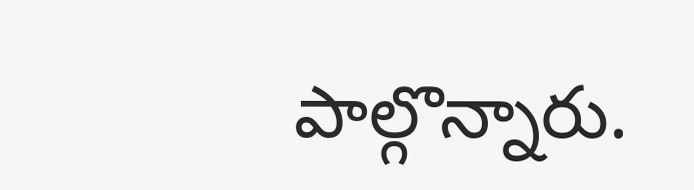పాల్గొన్నారు.